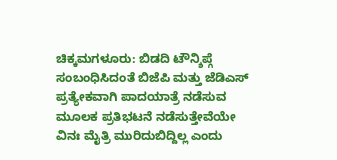ಚಿಕ್ಕಮಗಳೂರು: ಬಿಡದಿ ಟೌನ್ಶಿಪ್ಗೆ ಸಂಬಂಧಿಸಿದಂತೆ ಬಿಜೆಪಿ ಮತ್ತು ಜೆಡಿಎಸ್ ಪ್ರತ್ಯೇಕವಾಗಿ ಪಾದಯಾತ್ರೆ ನಡೆಸುವ ಮೂಲಕ ಪ್ರತಿಭಟನೆ ನಡೆಸುತ್ತೇವೆಯೇ ವಿನಃ ಮೈತ್ರಿ ಮುರಿದುಬಿದ್ದಿಲ್ಲ ಎಂದು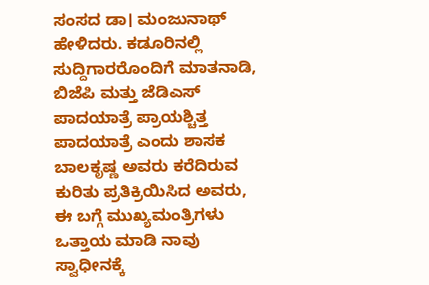ಸಂಸದ ಡಾ। ಮಂಜುನಾಥ್ ಹೇಳಿದರು. ಕಡೂರಿನಲ್ಲಿ ಸುದ್ದಿಗಾರರೊಂದಿಗೆ ಮಾತನಾಡಿ, ಬಿಜೆಪಿ ಮತ್ತು ಜೆಡಿಎಸ್ ಪಾದಯಾತ್ರೆ ಪ್ರಾಯಶ್ಚಿತ್ತ ಪಾದಯಾತ್ರೆ ಎಂದು ಶಾಸಕ ಬಾಲಕೃಷ್ಣ ಅವರು ಕರೆದಿರುವ ಕುರಿತು ಪ್ರತಿಕ್ರಿಯಿಸಿದ ಅವರು, ಈ ಬಗ್ಗೆ ಮುಖ್ಯಮಂತ್ರಿಗಳು ಒತ್ತಾಯ ಮಾಡಿ ನಾವು ಸ್ವಾಧೀನಕ್ಕೆ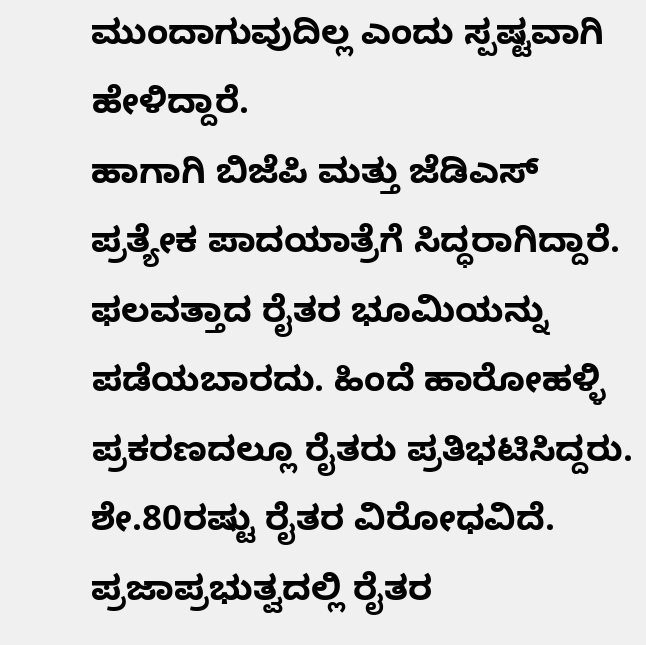ಮುಂದಾಗುವುದಿಲ್ಲ ಎಂದು ಸ್ಪಷ್ಟವಾಗಿ ಹೇಳಿದ್ದಾರೆ.
ಹಾಗಾಗಿ ಬಿಜೆಪಿ ಮತ್ತು ಜೆಡಿಎಸ್ ಪ್ರತ್ಯೇಕ ಪಾದಯಾತ್ರೆಗೆ ಸಿದ್ಧರಾಗಿದ್ದಾರೆ. ಫಲವತ್ತಾದ ರೈತರ ಭೂಮಿಯನ್ನು ಪಡೆಯಬಾರದು. ಹಿಂದೆ ಹಾರೋಹಳ್ಳಿ ಪ್ರಕರಣದಲ್ಲೂ ರೈತರು ಪ್ರತಿಭಟಿಸಿದ್ದರು. ಶೇ.80ರಷ್ಟು ರೈತರ ವಿರೋಧವಿದೆ. ಪ್ರಜಾಪ್ರಭುತ್ವದಲ್ಲಿ ರೈತರ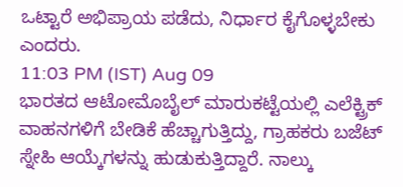ಒಟ್ಟಾರೆ ಅಭಿಪ್ರಾಯ ಪಡೆದು, ನಿರ್ಧಾರ ಕೈಗೊಳ್ಳಬೇಕು ಎಂದರು.
11:03 PM (IST) Aug 09
ಭಾರತದ ಆಟೋಮೊಬೈಲ್ ಮಾರುಕಟ್ಟೆಯಲ್ಲಿ ಎಲೆಕ್ಟ್ರಿಕ್ ವಾಹನಗಳಿಗೆ ಬೇಡಿಕೆ ಹೆಚ್ಚಾಗುತ್ತಿದ್ದು, ಗ್ರಾಹಕರು ಬಜೆಟ್ ಸ್ನೇಹಿ ಆಯ್ಕೆಗಳನ್ನು ಹುಡುಕುತ್ತಿದ್ದಾರೆ. ನಾಲ್ಕು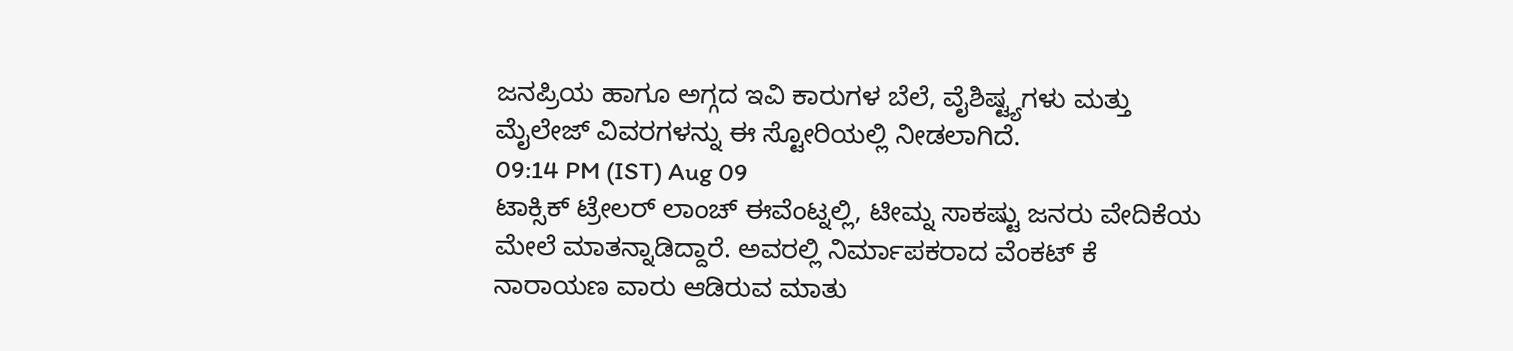ಜನಪ್ರಿಯ ಹಾಗೂ ಅಗ್ಗದ ಇವಿ ಕಾರುಗಳ ಬೆಲೆ, ವೈಶಿಷ್ಟ್ಯಗಳು ಮತ್ತು ಮೈಲೇಜ್ ವಿವರಗಳನ್ನು ಈ ಸ್ಟೋರಿಯಲ್ಲಿ ನೀಡಲಾಗಿದೆ.
09:14 PM (IST) Aug 09
ಟಾಕ್ಸಿಕ್ ಟ್ರೇಲರ್ ಲಾಂಚ್ ಈವೆಂಟ್ನಲ್ಲಿ, ಟೀಮ್ನ ಸಾಕಷ್ಟು ಜನರು ವೇದಿಕೆಯ ಮೇಲೆ ಮಾತನ್ನಾಡಿದ್ದಾರೆ. ಅವರಲ್ಲಿ ನಿರ್ಮಾಪಕರಾದ ವೆಂಕಟ್ ಕೆ ನಾರಾಯಣ ವಾರು ಆಡಿರುವ ಮಾತು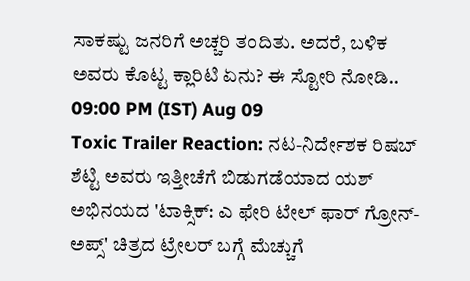ಸಾಕಷ್ಟು ಜನರಿಗೆ ಅಚ್ಚರಿ ತಂದಿತು. ಅದರೆ, ಬಳಿಕ ಅವರು ಕೊಟ್ಟ ಕ್ಲಾರಿಟಿ ಏನು? ಈ ಸ್ಟೋರಿ ನೋಡಿ..
09:00 PM (IST) Aug 09
Toxic Trailer Reaction: ನಟ-ನಿರ್ದೇಶಕ ರಿಷಬ್ ಶೆಟ್ಟಿ ಅವರು ಇತ್ತೀಚೆಗೆ ಬಿಡುಗಡೆಯಾದ ಯಶ್ ಅಭಿನಯದ 'ಟಾಕ್ಸಿಕ್: ಎ ಫೇರಿ ಟೇಲ್ ಫಾರ್ ಗ್ರೋನ್-ಅಪ್ಸ್' ಚಿತ್ರದ ಟ್ರೇಲರ್ ಬಗ್ಗೆ ಮೆಚ್ಚುಗೆ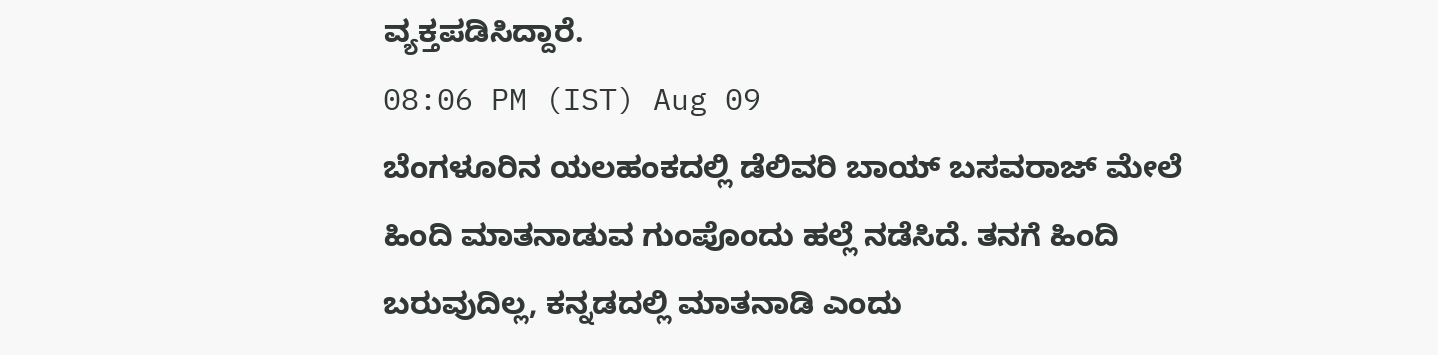ವ್ಯಕ್ತಪಡಿಸಿದ್ದಾರೆ.
08:06 PM (IST) Aug 09
ಬೆಂಗಳೂರಿನ ಯಲಹಂಕದಲ್ಲಿ ಡೆಲಿವರಿ ಬಾಯ್ ಬಸವರಾಜ್ ಮೇಲೆ ಹಿಂದಿ ಮಾತನಾಡುವ ಗುಂಪೊಂದು ಹಲ್ಲೆ ನಡೆಸಿದೆ. ತನಗೆ ಹಿಂದಿ ಬರುವುದಿಲ್ಲ, ಕನ್ನಡದಲ್ಲಿ ಮಾತನಾಡಿ ಎಂದು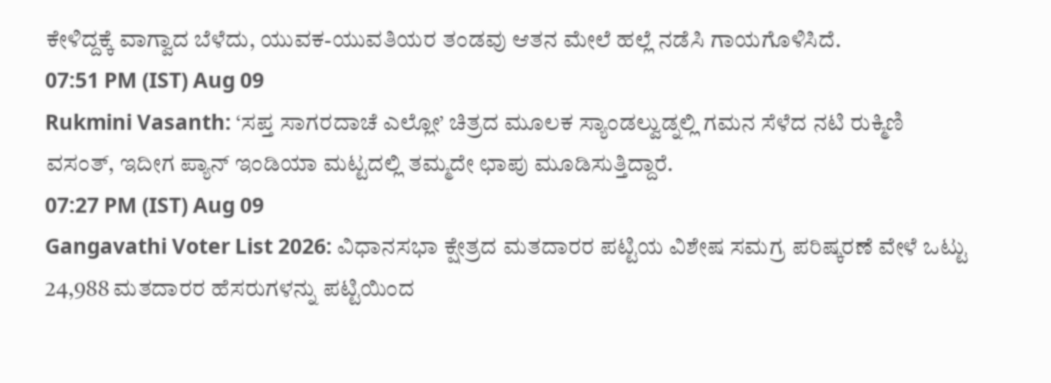ಕೇಳಿದ್ದಕ್ಕೆ ವಾಗ್ವಾದ ಬೆಳೆದು, ಯುವಕ-ಯುವತಿಯರ ತಂಡವು ಆತನ ಮೇಲೆ ಹಲ್ಲೆ ನಡೆಸಿ ಗಾಯಗೊಳಿಸಿದೆ.
07:51 PM (IST) Aug 09
Rukmini Vasanth: ‘ಸಪ್ತ ಸಾಗರದಾಚೆ ಎಲ್ಲೋ’ ಚಿತ್ರದ ಮೂಲಕ ಸ್ಯಾಂಡಲ್ವುಡ್ನಲ್ಲಿ ಗಮನ ಸೆಳೆದ ನಟಿ ರುಕ್ಮಿಣಿ ವಸಂತ್, ಇದೀಗ ಪ್ಯಾನ್ ಇಂಡಿಯಾ ಮಟ್ಟದಲ್ಲಿ ತಮ್ಮದೇ ಛಾಪು ಮೂಡಿಸುತ್ತಿದ್ದಾರೆ.
07:27 PM (IST) Aug 09
Gangavathi Voter List 2026: ವಿಧಾನಸಭಾ ಕ್ಷೇತ್ರದ ಮತದಾರರ ಪಟ್ಟಿಯ ವಿಶೇಷ ಸಮಗ್ರ ಪರಿಷ್ಕರಣೆ ವೇಳೆ ಒಟ್ಟು 24,988 ಮತದಾರರ ಹೆಸರುಗಳನ್ನು ಪಟ್ಟಿಯಿಂದ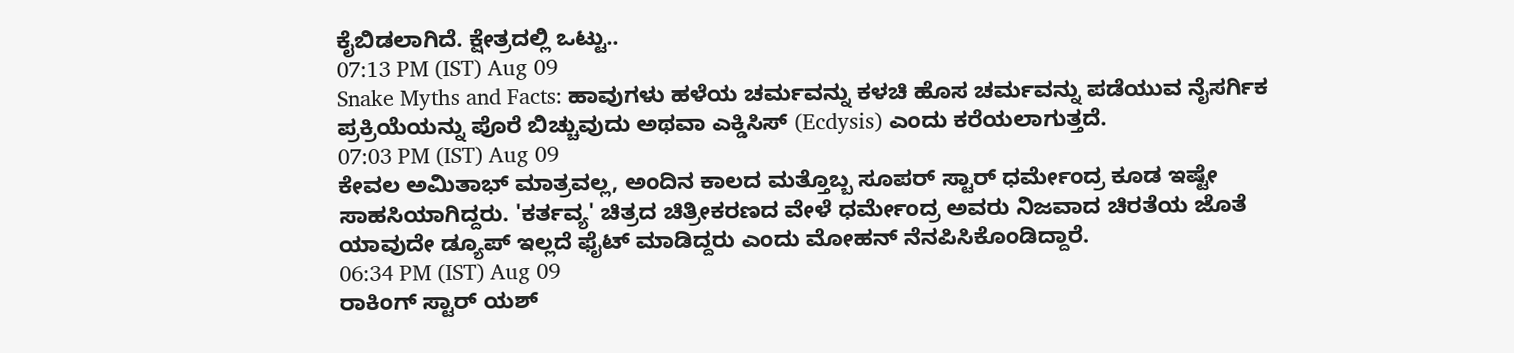ಕೈಬಿಡಲಾಗಿದೆ. ಕ್ಷೇತ್ರದಲ್ಲಿ ಒಟ್ಟು..
07:13 PM (IST) Aug 09
Snake Myths and Facts: ಹಾವುಗಳು ಹಳೆಯ ಚರ್ಮವನ್ನು ಕಳಚಿ ಹೊಸ ಚರ್ಮವನ್ನು ಪಡೆಯುವ ನೈಸರ್ಗಿಕ ಪ್ರಕ್ರಿಯೆಯನ್ನು ಪೊರೆ ಬಿಚ್ಚುವುದು ಅಥವಾ ಎಕ್ಡಿಸಿಸ್ (Ecdysis) ಎಂದು ಕರೆಯಲಾಗುತ್ತದೆ.
07:03 PM (IST) Aug 09
ಕೇವಲ ಅಮಿತಾಭ್ ಮಾತ್ರವಲ್ಲ, ಅಂದಿನ ಕಾಲದ ಮತ್ತೊಬ್ಬ ಸೂಪರ್ ಸ್ಟಾರ್ ಧರ್ಮೇಂದ್ರ ಕೂಡ ಇಷ್ಟೇ ಸಾಹಸಿಯಾಗಿದ್ದರು. 'ಕರ್ತವ್ಯ' ಚಿತ್ರದ ಚಿತ್ರೀಕರಣದ ವೇಳೆ ಧರ್ಮೇಂದ್ರ ಅವರು ನಿಜವಾದ ಚಿರತೆಯ ಜೊತೆ ಯಾವುದೇ ಡ್ಯೂಪ್ ಇಲ್ಲದೆ ಫೈಟ್ ಮಾಡಿದ್ದರು ಎಂದು ಮೋಹನ್ ನೆನಪಿಸಿಕೊಂಡಿದ್ದಾರೆ.
06:34 PM (IST) Aug 09
ರಾಕಿಂಗ್ ಸ್ಟಾರ್ ಯಶ್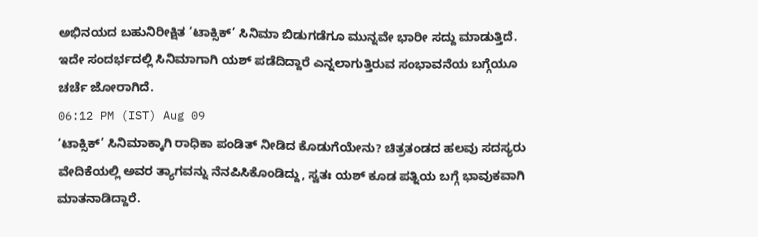ಅಭಿನಯದ ಬಹುನಿರೀಕ್ಷಿತ ‘ಟಾಕ್ಸಿಕ್’ ಸಿನಿಮಾ ಬಿಡುಗಡೆಗೂ ಮುನ್ನವೇ ಭಾರೀ ಸದ್ದು ಮಾಡುತ್ತಿದೆ. ಇದೇ ಸಂದರ್ಭದಲ್ಲಿ ಸಿನಿಮಾಗಾಗಿ ಯಶ್ ಪಡೆದಿದ್ದಾರೆ ಎನ್ನಲಾಗುತ್ತಿರುವ ಸಂಭಾವನೆಯ ಬಗ್ಗೆಯೂ ಚರ್ಚೆ ಜೋರಾಗಿದೆ.
06:12 PM (IST) Aug 09
‘ಟಾಕ್ಸಿಕ್’ ಸಿನಿಮಾಕ್ಕಾಗಿ ರಾಧಿಕಾ ಪಂಡಿತ್ ನೀಡಿದ ಕೊಡುಗೆಯೇನು? ಚಿತ್ರತಂಡದ ಹಲವು ಸದಸ್ಯರು ವೇದಿಕೆಯಲ್ಲಿ ಅವರ ತ್ಯಾಗವನ್ನು ನೆನಪಿಸಿಕೊಂಡಿದ್ದು, ಸ್ವತಃ ಯಶ್ ಕೂಡ ಪತ್ನಿಯ ಬಗ್ಗೆ ಭಾವುಕವಾಗಿ ಮಾತನಾಡಿದ್ದಾರೆ.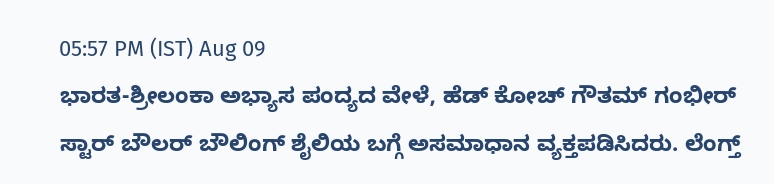05:57 PM (IST) Aug 09
ಭಾರತ-ಶ್ರೀಲಂಕಾ ಅಭ್ಯಾಸ ಪಂದ್ಯದ ವೇಳೆ, ಹೆಡ್ ಕೋಚ್ ಗೌತಮ್ ಗಂಭೀರ್ ಸ್ಟಾರ್ ಬೌಲರ್ ಬೌಲಿಂಗ್ ಶೈಲಿಯ ಬಗ್ಗೆ ಅಸಮಾಧಾನ ವ್ಯಕ್ತಪಡಿಸಿದರು. ಲೆಂಗ್ತ್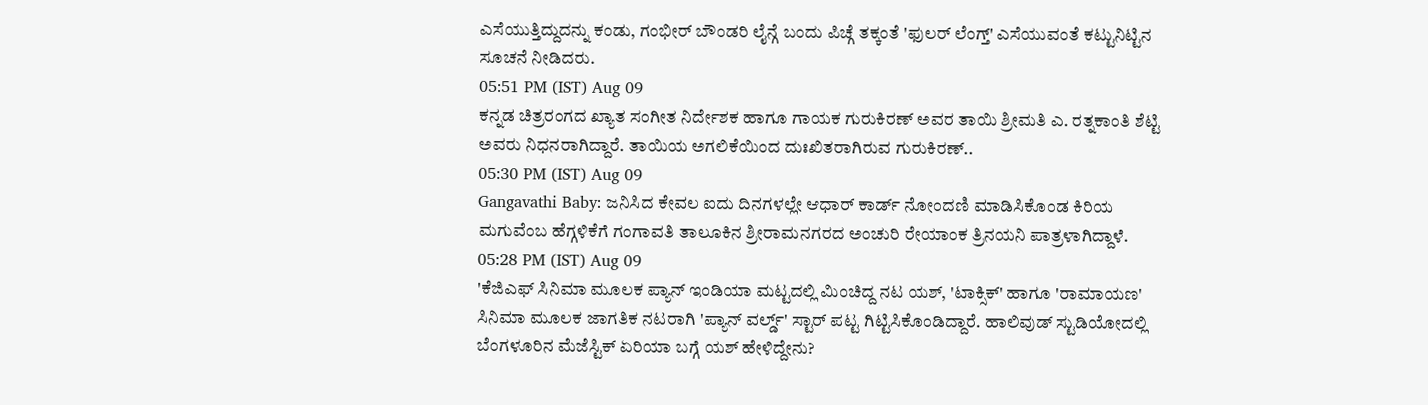ಎಸೆಯುತ್ತಿದ್ದುದನ್ನು ಕಂಡು, ಗಂಭೀರ್ ಬೌಂಡರಿ ಲೈನ್ಗೆ ಬಂದು ಪಿಚ್ಗೆ ತಕ್ಕಂತೆ 'ಫುಲರ್ ಲೆಂಗ್ತ್' ಎಸೆಯುವಂತೆ ಕಟ್ಟುನಿಟ್ಟಿನ ಸೂಚನೆ ನೀಡಿದರು.
05:51 PM (IST) Aug 09
ಕನ್ನಡ ಚಿತ್ರರಂಗದ ಖ್ಯಾತ ಸಂಗೀತ ನಿರ್ದೇಶಕ ಹಾಗೂ ಗಾಯಕ ಗುರುಕಿರಣ್ ಅವರ ತಾಯಿ ಶ್ರೀಮತಿ ಎ. ರತ್ನಕಾಂತಿ ಶೆಟ್ಟಿ ಅವರು ನಿಧನರಾಗಿದ್ದಾರೆ. ತಾಯಿಯ ಅಗಲಿಕೆಯಿಂದ ದುಃಖಿತರಾಗಿರುವ ಗುರುಕಿರಣ್..
05:30 PM (IST) Aug 09
Gangavathi Baby: ಜನಿಸಿದ ಕೇವಲ ಐದು ದಿನಗಳಲ್ಲೇ ಆಧಾರ್ ಕಾರ್ಡ್ ನೋಂದಣಿ ಮಾಡಿಸಿಕೊಂಡ ಕಿರಿಯ ಮಗುವೆಂಬ ಹೆಗ್ಗಳಿಕೆಗೆ ಗಂಗಾವತಿ ತಾಲೂಕಿನ ಶ್ರೀರಾಮನಗರದ ಅಂಚುರಿ ರೇಯಾಂಕ ತ್ರಿನಯನಿ ಪಾತ್ರಳಾಗಿದ್ದಾಳೆ.
05:28 PM (IST) Aug 09
'ಕೆಜಿಎಫ್ ಸಿನಿಮಾ ಮೂಲಕ ಪ್ಯಾನ್ ಇಂಡಿಯಾ ಮಟ್ಟದಲ್ಲಿ ಮಿಂಚಿದ್ದ ನಟ ಯಶ್, 'ಟಾಕ್ಸಿಕ್' ಹಾಗೂ 'ರಾಮಾಯಣ' ಸಿನಿಮಾ ಮೂಲಕ ಜಾಗತಿಕ ನಟರಾಗಿ 'ಪ್ಯಾನ್ ವರ್ಲ್ಡ್' ಸ್ಟಾರ್ ಪಟ್ಟ ಗಿಟ್ಟಿಸಿಕೊಂಡಿದ್ದಾರೆ. ಹಾಲಿವುಡ್ ಸ್ಟುಡಿಯೋದಲ್ಲಿ ಬೆಂಗಳೂರಿನ ಮೆಜೆಸ್ಟಿಕ್ ಏರಿಯಾ ಬಗ್ಗೆ ಯಶ್ ಹೇಳಿದ್ದೇನು?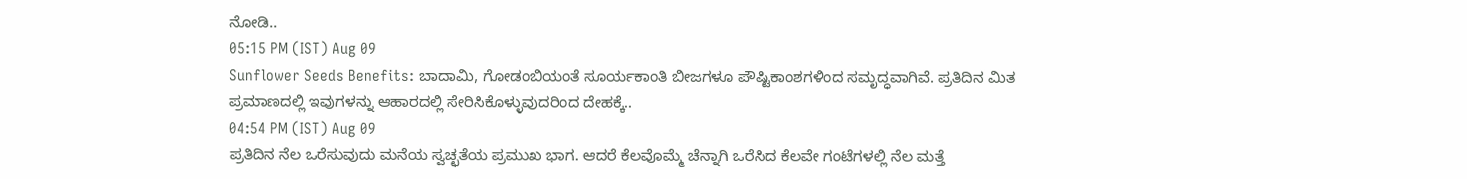ನೋಡಿ..
05:15 PM (IST) Aug 09
Sunflower Seeds Benefits: ಬಾದಾಮಿ, ಗೋಡಂಬಿಯಂತೆ ಸೂರ್ಯಕಾಂತಿ ಬೀಜಗಳೂ ಪೌಷ್ಟಿಕಾಂಶಗಳಿಂದ ಸಮೃದ್ಧವಾಗಿವೆ. ಪ್ರತಿದಿನ ಮಿತ ಪ್ರಮಾಣದಲ್ಲಿ ಇವುಗಳನ್ನು ಆಹಾರದಲ್ಲಿ ಸೇರಿಸಿಕೊಳ್ಳುವುದರಿಂದ ದೇಹಕ್ಕೆ..
04:54 PM (IST) Aug 09
ಪ್ರತಿದಿನ ನೆಲ ಒರೆಸುವುದು ಮನೆಯ ಸ್ವಚ್ಛತೆಯ ಪ್ರಮುಖ ಭಾಗ. ಆದರೆ ಕೆಲವೊಮ್ಮೆ ಚೆನ್ನಾಗಿ ಒರೆಸಿದ ಕೆಲವೇ ಗಂಟೆಗಳಲ್ಲಿ ನೆಲ ಮತ್ತೆ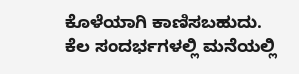ಕೊಳೆಯಾಗಿ ಕಾಣಿಸಬಹುದು. ಕೆಲ ಸಂದರ್ಭಗಳಲ್ಲಿ ಮನೆಯಲ್ಲಿ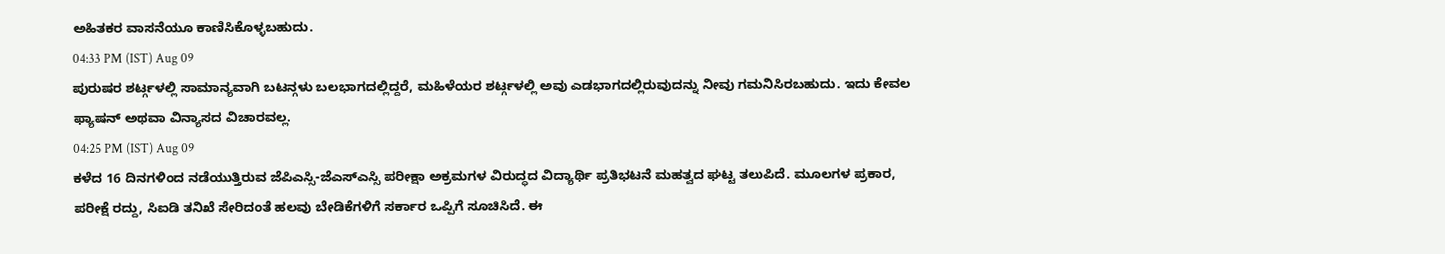ಅಹಿತಕರ ವಾಸನೆಯೂ ಕಾಣಿಸಿಕೊಳ್ಳಬಹುದು.
04:33 PM (IST) Aug 09
ಪುರುಷರ ಶರ್ಟ್ಗಳಲ್ಲಿ ಸಾಮಾನ್ಯವಾಗಿ ಬಟನ್ಗಳು ಬಲಭಾಗದಲ್ಲಿದ್ದರೆ, ಮಹಿಳೆಯರ ಶರ್ಟ್ಗಳಲ್ಲಿ ಅವು ಎಡಭಾಗದಲ್ಲಿರುವುದನ್ನು ನೀವು ಗಮನಿಸಿರಬಹುದು. ಇದು ಕೇವಲ ಫ್ಯಾಷನ್ ಅಥವಾ ವಿನ್ಯಾಸದ ವಿಚಾರವಲ್ಲ.
04:25 PM (IST) Aug 09
ಕಳೆದ 16 ದಿನಗಳಿಂದ ನಡೆಯುತ್ತಿರುವ ಜೆಪಿಎಸ್ಸಿ-ಜೆಎಸ್ಎಸ್ಸಿ ಪರೀಕ್ಷಾ ಅಕ್ರಮಗಳ ವಿರುದ್ಧದ ವಿದ್ಯಾರ್ಥಿ ಪ್ರತಿಭಟನೆ ಮಹತ್ವದ ಘಟ್ಟ ತಲುಪಿದೆ. ಮೂಲಗಳ ಪ್ರಕಾರ, ಪರೀಕ್ಷೆ ರದ್ದು, ಸಿಐಡಿ ತನಿಖೆ ಸೇರಿದಂತೆ ಹಲವು ಬೇಡಿಕೆಗಳಿಗೆ ಸರ್ಕಾರ ಒಪ್ಪಿಗೆ ಸೂಚಿಸಿದೆ. ಈ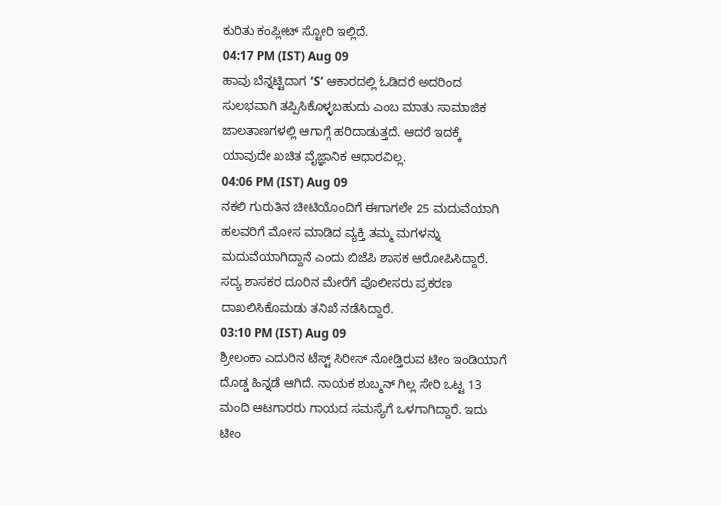ಕುರಿತು ಕಂಪ್ಲೀಟ್ ಸ್ಟೋರಿ ಇಲ್ಲಿದೆ.
04:17 PM (IST) Aug 09
ಹಾವು ಬೆನ್ನಟ್ಟಿದಾಗ ‘S’ ಆಕಾರದಲ್ಲಿ ಓಡಿದರೆ ಅದರಿಂದ ಸುಲಭವಾಗಿ ತಪ್ಪಿಸಿಕೊಳ್ಳಬಹುದು ಎಂಬ ಮಾತು ಸಾಮಾಜಿಕ ಜಾಲತಾಣಗಳಲ್ಲಿ ಆಗಾಗ್ಗೆ ಹರಿದಾಡುತ್ತದೆ. ಆದರೆ ಇದಕ್ಕೆ ಯಾವುದೇ ಖಚಿತ ವೈಜ್ಞಾನಿಕ ಆಧಾರವಿಲ್ಲ.
04:06 PM (IST) Aug 09
ನಕಲಿ ಗುರುತಿನ ಚೀಟಿಯೊಂದಿಗೆ ಈಗಾಗಲೇ 25 ಮದುವೆಯಾಗಿ ಹಲವರಿಗೆ ಮೋಸ ಮಾಡಿದ ವ್ಯಕ್ತಿ ತಮ್ಮ ಮಗಳನ್ನು ಮದುವೆಯಾಗಿದ್ದಾನೆ ಎಂದು ಬಿಜೆಪಿ ಶಾಸಕ ಆರೋಪಿಸಿದ್ದಾರೆ. ಸದ್ಯ ಶಾಸಕರ ದೂರಿನ ಮೇರೆಗೆ ಪೊಲೀಸರು ಪ್ರಕರಣ ದಾಖಲಿಸಿಕೊಮಡು ತನಿಖೆ ನಡೆಸಿದ್ದಾರೆ.
03:10 PM (IST) Aug 09
ಶ್ರೀಲಂಕಾ ಎದುರಿನ ಟೆಸ್ಟ್ ಸಿರೀಸ್ ನೋಡ್ತಿರುವ ಟೀಂ ಇಂಡಿಯಾಗೆ ದೊಡ್ಡ ಹಿನ್ನಡೆ ಆಗಿದೆ. ನಾಯಕ ಶುಬ್ಮನ್ ಗಿಲ್ಲ ಸೇರಿ ಒಟ್ಟ 13 ಮಂದಿ ಆಟಗಾರರು ಗಾಯದ ಸಮಸ್ಯೆಗೆ ಒಳಗಾಗಿದ್ದಾರೆ. ಇದು ಟೀಂ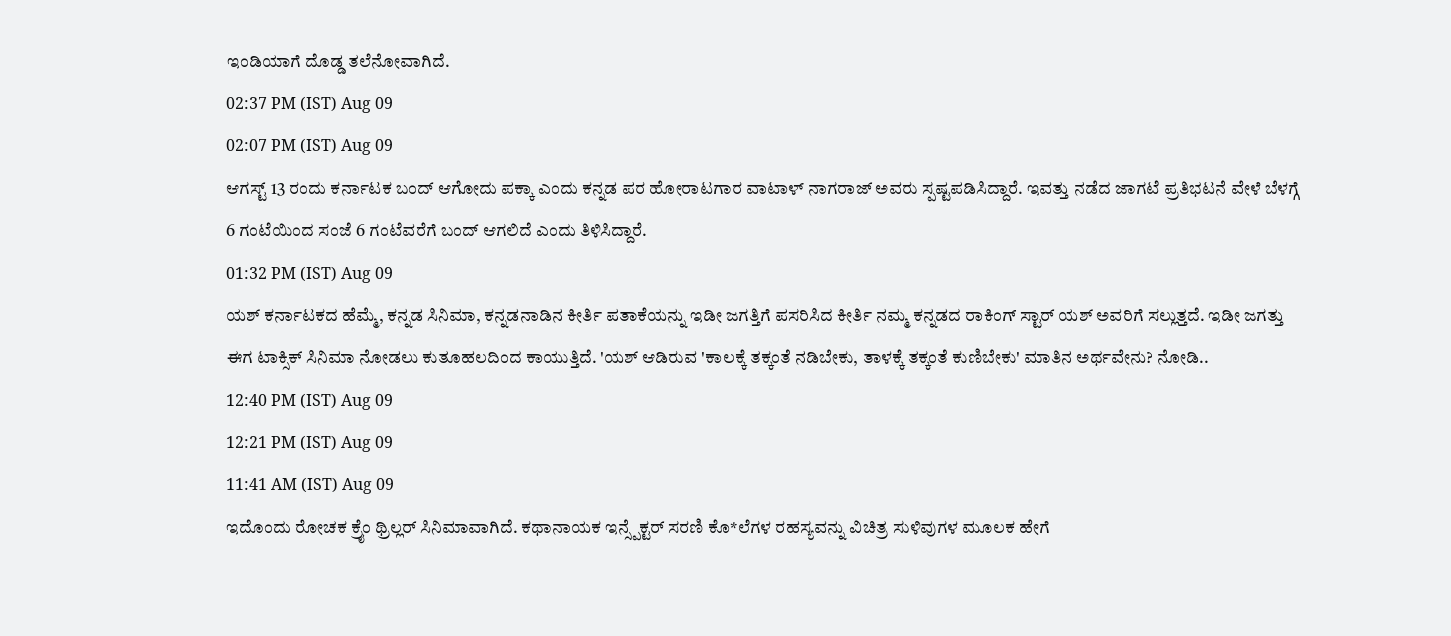ಇಂಡಿಯಾಗೆ ದೊಡ್ಡ ತಲೆನೋವಾಗಿದೆ.
02:37 PM (IST) Aug 09
02:07 PM (IST) Aug 09
ಆಗಸ್ಟ್ 13 ರಂದು ಕರ್ನಾಟಕ ಬಂದ್ ಆಗೋದು ಪಕ್ಕಾ ಎಂದು ಕನ್ನಡ ಪರ ಹೋರಾಟಗಾರ ವಾಟಾಳ್ ನಾಗರಾಜ್ ಅವರು ಸ್ಪಷ್ಟಪಡಿಸಿದ್ದಾರೆ. ಇವತ್ತು ನಡೆದ ಜಾಗಟೆ ಪ್ರತಿಭಟನೆ ವೇಳೆ ಬೆಳಗ್ಗೆ 6 ಗಂಟೆಯಿಂದ ಸಂಜೆ 6 ಗಂಟೆವರೆಗೆ ಬಂದ್ ಆಗಲಿದೆ ಎಂದು ತಿಳಿಸಿದ್ದಾರೆ.
01:32 PM (IST) Aug 09
ಯಶ್ ಕರ್ನಾಟಕದ ಹೆಮ್ಮೆ, ಕನ್ನಡ ಸಿನಿಮಾ, ಕನ್ನಡನಾಡಿನ ಕೀರ್ತಿ ಪತಾಕೆಯನ್ನು ಇಡೀ ಜಗತ್ತಿಗೆ ಪಸರಿಸಿದ ಕೀರ್ತಿ ನಮ್ಮ ಕನ್ನಡದ ರಾಕಿಂಗ್ ಸ್ಟಾರ್ ಯಶ್ ಅವರಿಗೆ ಸಲ್ಲುತ್ತದೆ. ಇಡೀ ಜಗತ್ತು ಈಗ ಟಾಕ್ಸಿಕ್ ಸಿನಿಮಾ ನೋಡಲು ಕುತೂಹಲದಿಂದ ಕಾಯುತ್ತಿದೆ. 'ಯಶ್ ಆಡಿರುವ 'ಕಾಲಕ್ಕೆ ತಕ್ಕಂತೆ ನಡಿಬೇಕು, ತಾಳಕ್ಕೆ ತಕ್ಕಂತೆ ಕುಣಿಬೇಕು' ಮಾತಿನ ಅರ್ಥವೇನು? ನೋಡಿ..
12:40 PM (IST) Aug 09
12:21 PM (IST) Aug 09
11:41 AM (IST) Aug 09
ಇದೊಂದು ರೋಚಕ ಕ್ರೈಂ ಥ್ರಿಲ್ಲರ್ ಸಿನಿಮಾವಾಗಿದೆ. ಕಥಾನಾಯಕ ಇನ್ಸ್ಪೆಕ್ಟರ್ ಸರಣಿ ಕೊ*ಲೆಗಳ ರಹಸ್ಯವನ್ನು ವಿಚಿತ್ರ ಸುಳಿವುಗಳ ಮೂಲಕ ಹೇಗೆ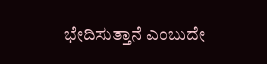ಭೇದಿಸುತ್ತಾನೆ ಎಂಬುದೇ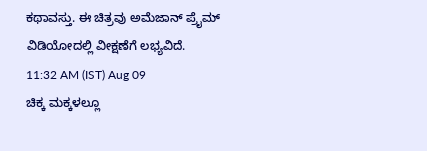ಕಥಾವಸ್ತು. ಈ ಚಿತ್ರವು ಅಮೆಜಾನ್ ಪ್ರೈಮ್ ವಿಡಿಯೋದಲ್ಲಿ ವೀಕ್ಷಣೆಗೆ ಲಭ್ಯವಿದೆ.
11:32 AM (IST) Aug 09
ಚಿಕ್ಕ ಮಕ್ಕಳಲ್ಲೂ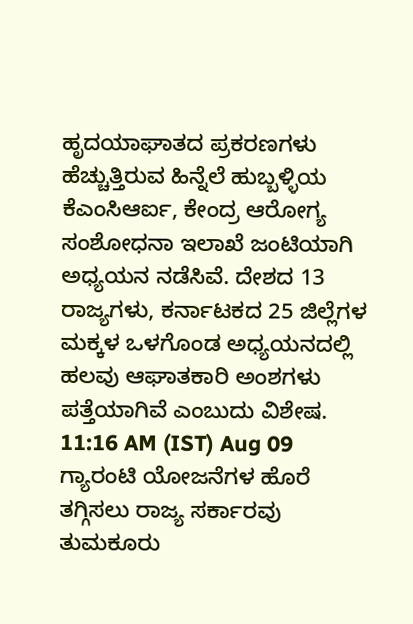ಹೃದಯಾಘಾತದ ಪ್ರಕರಣಗಳು ಹೆಚ್ಚುತ್ತಿರುವ ಹಿನ್ನೆಲೆ ಹುಬ್ಬಳ್ಳಿಯ ಕೆಎಂಸಿಆರ್ಐ, ಕೇಂದ್ರ ಆರೋಗ್ಯ ಸಂಶೋಧನಾ ಇಲಾಖೆ ಜಂಟಿಯಾಗಿ ಅಧ್ಯಯನ ನಡೆಸಿವೆ. ದೇಶದ 13 ರಾಜ್ಯಗಳು, ಕರ್ನಾಟಕದ 25 ಜಿಲ್ಲೆಗಳ ಮಕ್ಕಳ ಒಳಗೊಂಡ ಅಧ್ಯಯನದಲ್ಲಿ ಹಲವು ಆಘಾತಕಾರಿ ಅಂಶಗಳು ಪತ್ತೆಯಾಗಿವೆ ಎಂಬುದು ವಿಶೇಷ.
11:16 AM (IST) Aug 09
ಗ್ಯಾರಂಟಿ ಯೋಜನೆಗಳ ಹೊರೆ ತಗ್ಗಿಸಲು ರಾಜ್ಯ ಸರ್ಕಾರವು ತುಮಕೂರು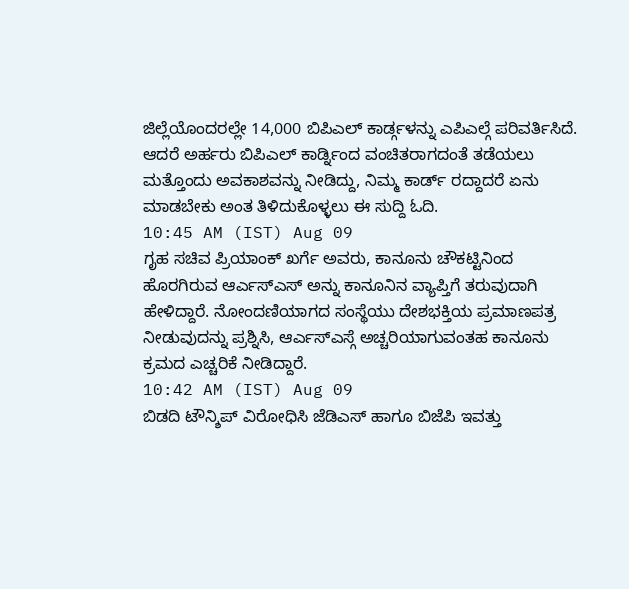ಜಿಲ್ಲೆಯೊಂದರಲ್ಲೇ 14,000 ಬಿಪಿಎಲ್ ಕಾರ್ಡ್ಗಳನ್ನು ಎಪಿಎಲ್ಗೆ ಪರಿವರ್ತಿಸಿದೆ. ಆದರೆ ಅರ್ಹರು ಬಿಪಿಎಲ್ ಕಾರ್ಡ್ನಿಂದ ವಂಚಿತರಾಗದಂತೆ ತಡೆಯಲು ಮತ್ತೊಂದು ಅವಕಾಶವನ್ನು ನೀಡಿದ್ದು, ನಿಮ್ಮ ಕಾರ್ಡ್ ರದ್ದಾದರೆ ಏನು ಮಾಡಬೇಕು ಅಂತ ತಿಳಿದುಕೊಳ್ಳಲು ಈ ಸುದ್ದಿ ಓದಿ.
10:45 AM (IST) Aug 09
ಗೃಹ ಸಚಿವ ಪ್ರಿಯಾಂಕ್ ಖರ್ಗೆ ಅವರು, ಕಾನೂನು ಚೌಕಟ್ಟಿನಿಂದ ಹೊರಗಿರುವ ಆರ್ಎಸ್ಎಸ್ ಅನ್ನು ಕಾನೂನಿನ ವ್ಯಾಪ್ತಿಗೆ ತರುವುದಾಗಿ ಹೇಳಿದ್ದಾರೆ. ನೋಂದಣಿಯಾಗದ ಸಂಸ್ಥೆಯು ದೇಶಭಕ್ತಿಯ ಪ್ರಮಾಣಪತ್ರ ನೀಡುವುದನ್ನು ಪ್ರಶ್ನಿಸಿ, ಆರ್ಎಸ್ಎಸ್ಗೆ ಅಚ್ಚರಿಯಾಗುವಂತಹ ಕಾನೂನು ಕ್ರಮದ ಎಚ್ಚರಿಕೆ ನೀಡಿದ್ದಾರೆ.
10:42 AM (IST) Aug 09
ಬಿಡದಿ ಟೌನ್ಶಿಪ್ ವಿರೋಧಿಸಿ ಜೆಡಿಎಸ್ ಹಾಗೂ ಬಿಜೆಪಿ ಇವತ್ತು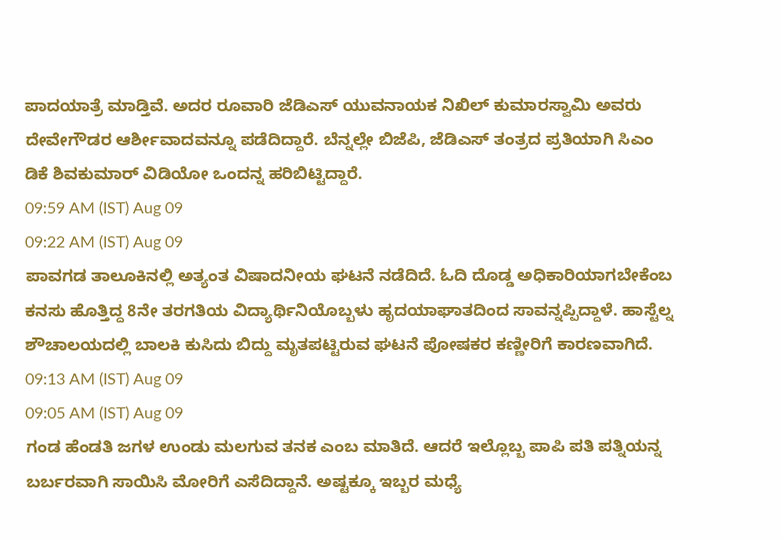ಪಾದಯಾತ್ರೆ ಮಾಡ್ತಿವೆ. ಅದರ ರೂವಾರಿ ಜೆಡಿಎಸ್ ಯುವನಾಯಕ ನಿಖಿಲ್ ಕುಮಾರಸ್ವಾಮಿ ಅವರು ದೇವೇಗೌಡರ ಆರ್ಶೀವಾದವನ್ನೂ ಪಡೆದಿದ್ದಾರೆ. ಬೆನ್ನಲ್ಲೇ ಬಿಜೆಪಿ, ಜೆಡಿಎಸ್ ತಂತ್ರದ ಪ್ರತಿಯಾಗಿ ಸಿಎಂ ಡಿಕೆ ಶಿವಕುಮಾರ್ ವಿಡಿಯೋ ಒಂದನ್ನ ಹರಿಬಿಟ್ಟಿದ್ದಾರೆ.
09:59 AM (IST) Aug 09
09:22 AM (IST) Aug 09
ಪಾವಗಡ ತಾಲೂಕಿನಲ್ಲಿ ಅತ್ಯಂತ ವಿಷಾದನೀಯ ಘಟನೆ ನಡೆದಿದೆ. ಓದಿ ದೊಡ್ಡ ಅಧಿಕಾರಿಯಾಗಬೇಕೆಂಬ ಕನಸು ಹೊತ್ತಿದ್ದ 8ನೇ ತರಗತಿಯ ವಿದ್ಯಾರ್ಥಿನಿಯೊಬ್ಬಳು ಹೃದಯಾಘಾತದಿಂದ ಸಾವನ್ನಪ್ಪಿದ್ದಾಳೆ. ಹಾಸ್ಟೆಲ್ನ ಶೌಚಾಲಯದಲ್ಲಿ ಬಾಲಕಿ ಕುಸಿದು ಬಿದ್ದು ಮೃತಪಟ್ಟಿರುವ ಘಟನೆ ಪೋಷಕರ ಕಣ್ಣೀರಿಗೆ ಕಾರಣವಾಗಿದೆ.
09:13 AM (IST) Aug 09
09:05 AM (IST) Aug 09
ಗಂಡ ಹೆಂಡತಿ ಜಗಳ ಉಂಡು ಮಲಗುವ ತನಕ ಎಂಬ ಮಾತಿದೆ. ಆದರೆ ಇಲ್ಲೊಬ್ಬ ಪಾಪಿ ಪತಿ ಪತ್ನಿಯನ್ನ ಬರ್ಬರವಾಗಿ ಸಾಯಿಸಿ ಮೋರಿಗೆ ಎಸೆದಿದ್ದಾನೆ. ಅಷ್ಟಕ್ಕೂ ಇಬ್ಬರ ಮಧ್ಯೆ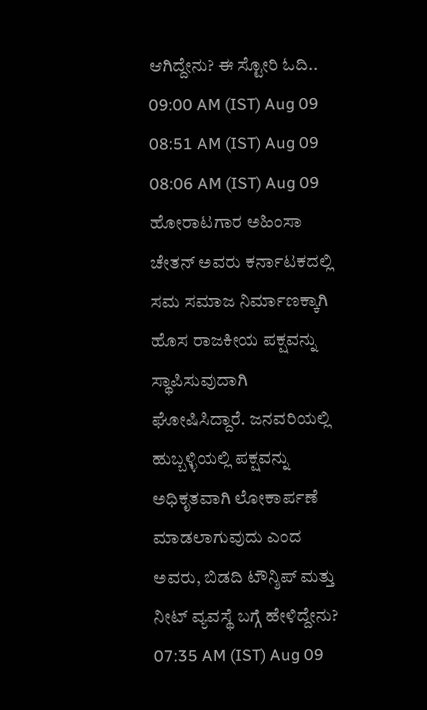ಆಗಿದ್ದೇನು? ಈ ಸ್ಟೋರಿ ಓದಿ..
09:00 AM (IST) Aug 09
08:51 AM (IST) Aug 09
08:06 AM (IST) Aug 09
ಹೋರಾಟಗಾರ ಅಹಿಂಸಾ ಚೇತನ್ ಅವರು ಕರ್ನಾಟಕದಲ್ಲಿ ಸಮ ಸಮಾಜ ನಿರ್ಮಾಣಕ್ಕಾಗಿ ಹೊಸ ರಾಜಕೀಯ ಪಕ್ಷವನ್ನು ಸ್ಥಾಪಿಸುವುದಾಗಿ ಘೋಷಿಸಿದ್ದಾರೆ. ಜನವರಿಯಲ್ಲಿ ಹುಬ್ಬಳ್ಳಿಯಲ್ಲಿ ಪಕ್ಷವನ್ನು ಅಧಿಕೃತವಾಗಿ ಲೋಕಾರ್ಪಣೆ ಮಾಡಲಾಗುವುದು ಎಂದ ಅವರು, ಬಿಡದಿ ಟೌನ್ಶಿಪ್ ಮತ್ತು ನೀಟ್ ವ್ಯವಸ್ಥೆ ಬಗ್ಗೆ ಹೇಳಿದ್ದೇನು?
07:35 AM (IST) Aug 09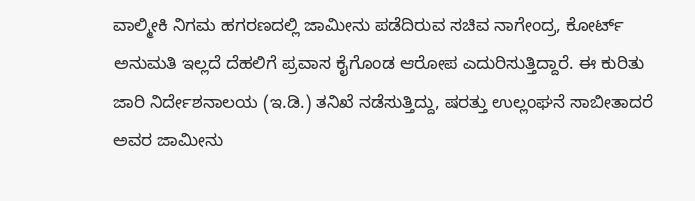ವಾಲ್ಮೀಕಿ ನಿಗಮ ಹಗರಣದಲ್ಲಿ ಜಾಮೀನು ಪಡೆದಿರುವ ಸಚಿವ ನಾಗೇಂದ್ರ, ಕೋರ್ಟ್ ಅನುಮತಿ ಇಲ್ಲದೆ ದೆಹಲಿಗೆ ಪ್ರವಾಸ ಕೈಗೊಂಡ ಆರೋಪ ಎದುರಿಸುತ್ತಿದ್ದಾರೆ. ಈ ಕುರಿತು ಜಾರಿ ನಿರ್ದೇಶನಾಲಯ (ಇ.ಡಿ.) ತನಿಖೆ ನಡೆಸುತ್ತಿದ್ದು, ಷರತ್ತು ಉಲ್ಲಂಘನೆ ಸಾಬೀತಾದರೆ ಅವರ ಜಾಮೀನು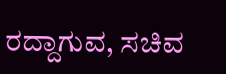ರದ್ದಾಗುವ, ಸಚಿವ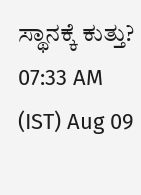ಸ್ಥಾನಕ್ಕೆ ಕುತ್ತು?
07:33 AM (IST) Aug 09